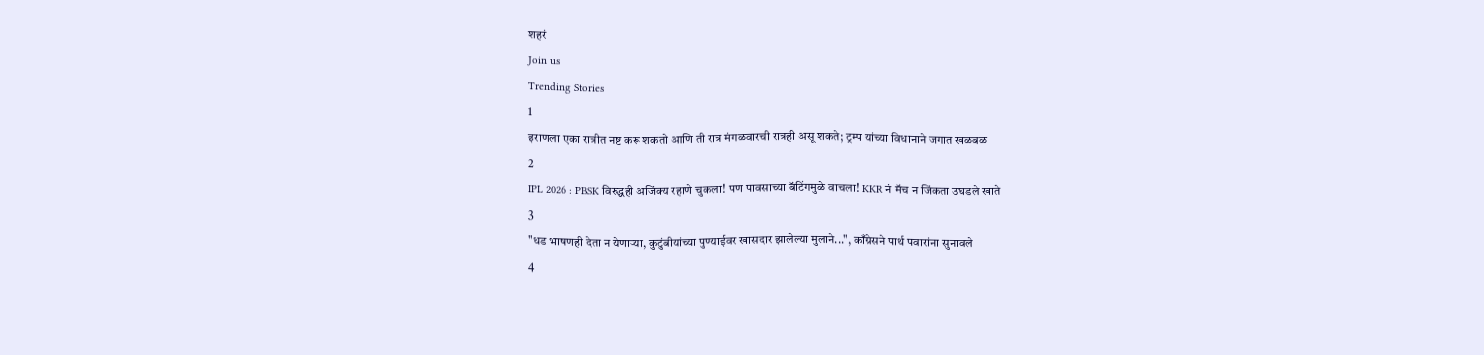शहरं
Join us
Trending Stories
1
इराणला एका रात्रीत नष्ट करू शकतो आणि ती रात्र मंगळवारची रात्रही असू शकते; ट्रम्प यांच्या विधानाने जगात खळबळ
2
IPL 2026 : PBSK विरुद्धही अजिंक्य रहाणे चुकला! पण पावसाच्या बॅटिंगमुळे वाचला! KKR नं मॅच न जिंकता उघडले खाते
3
"धड भाषणही देता न येणाऱ्या, कुटुंबीयांच्या पुण्याईवर खासदार झालेल्या मुलाने...", काँग्रेसने पार्थ पवारांना सुनावले
4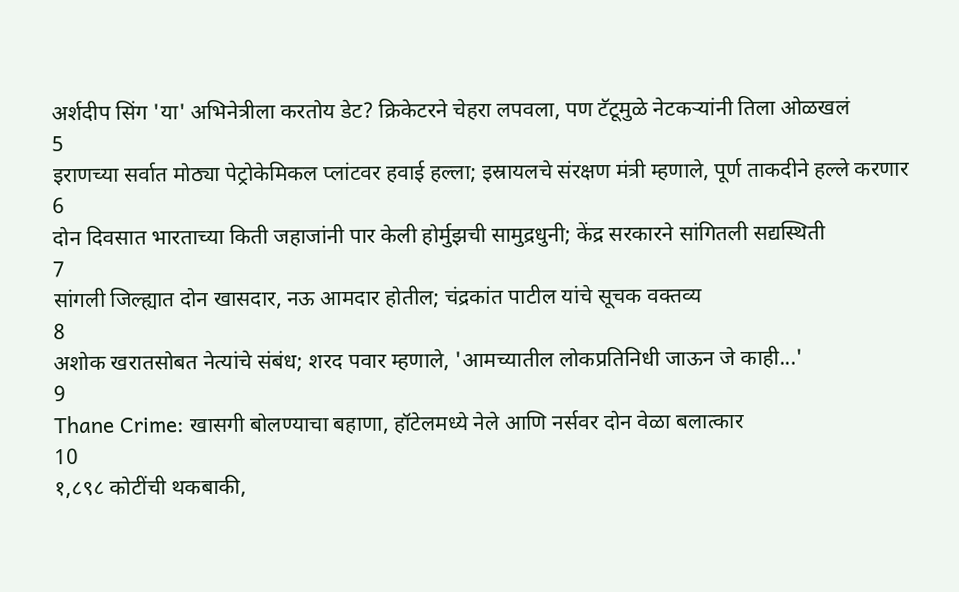अर्शदीप सिंग 'या' अभिनेत्रीला करतोय डेट? क्रिकेटरने चेहरा लपवला, पण टॅटूमुळे नेटकऱ्यांनी तिला ओळखलं
5
इराणच्या सर्वात मोठ्या पेट्रोकेमिकल प्लांटवर हवाई हल्ला; इस्रायलचे संरक्षण मंत्री म्हणाले, पूर्ण ताकदीने हल्ले करणार
6
दोन दिवसात भारताच्या किती जहाजांनी पार केली होर्मुझची सामुद्रधुनी; केंद्र सरकारने सांगितली सद्यस्थिती
7
सांगली जिल्ह्यात दोन खासदार, नऊ आमदार होतील; चंद्रकांत पाटील यांचे सूचक वक्तव्य
8
अशोक खरातसोबत नेत्यांचे संबंध; शरद पवार म्हणाले, 'आमच्यातील लोकप्रतिनिधी जाऊन जे काही...'
9
Thane Crime: खासगी बोलण्याचा बहाणा, हॉटेलमध्ये नेले आणि नर्सवर दोन वेळा बलात्कार
10
१,८९८ कोटींची थकबाकी,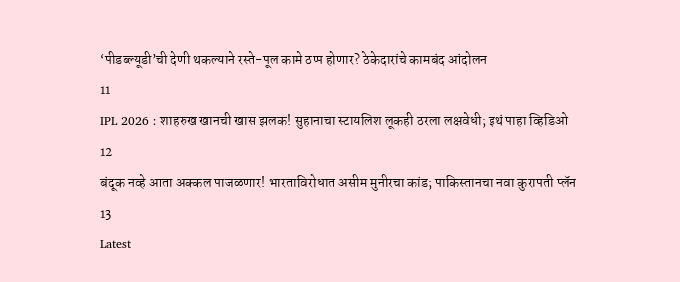‘पीडब्ल्यूडी’ची देणी थकल्याने रस्ते-पूल कामे ठप्प होणार? ठेकेदारांचे कामबंद आंदोलन
11
IPL 2026 : शाहरुख खानची खास झलक! सुहानाचा स्टायलिश लूकही ठरला लक्षवेधी; इथं पाहा व्हिडिओ
12
बंदूक नव्हे आता अक्कल पाजळणार! भारताविरोधात असीम मुनीरचा कांड; पाकिस्तानचा नवा कुरापती प्लॅन
13
Latest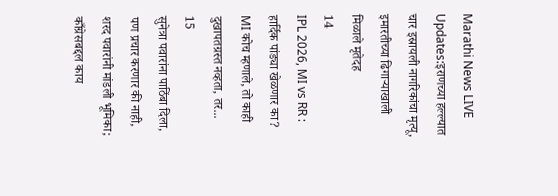Marathi News LIVE Updates:इराणच्या हल्ल्यात चार इस्रायली नागरिकांचा मृत्यू, इमारतीच्या ढिगाऱ्याखाली मिळाले मृतेदह
14
IPL 2026, MI vs RR : हार्दिक पांड्या खेळणार का? MI कोच म्हणाले, तो काही दुखापतग्रस्त नव्हता, तर...
15
सुनेत्रा पवारांना पाठिंबा दिला, पण प्रचार करणार की नाही, शरद पवारांनी मांडली भूमिका; काँग्रेसबद्दल काय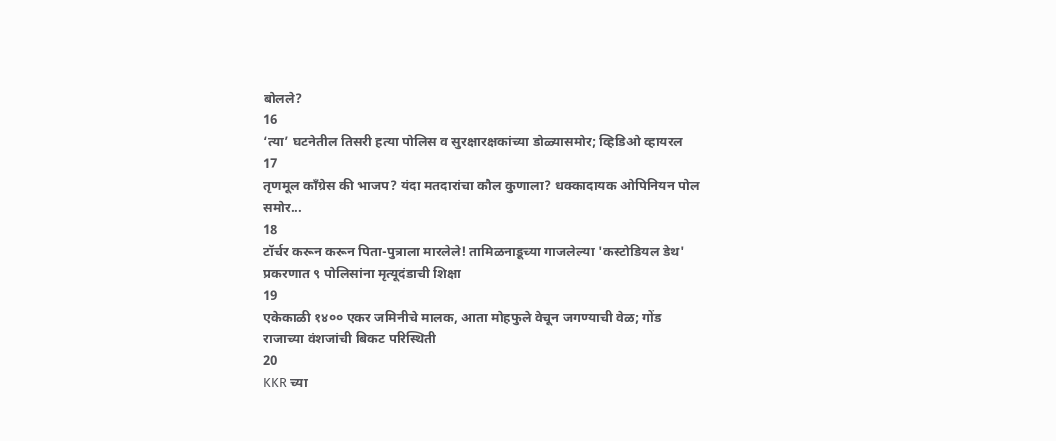बोलले?
16
‘त्या’ घटनेतील तिसरी हत्या पोलिस व सुरक्षारक्षकांच्या डोळ्यासमोर; व्हिडिओ व्हायरल
17
तृणमूल काँग्रेस की भाजप? यंदा मतदारांचा कौल कुणाला? धक्कादायक ओपिनियन पोल समोर...
18
टॉर्चर करून करून पिता-पुत्राला मारलेले! तामिळनाडूच्या गाजलेल्या 'कस्टोडियल डेथ' प्रकरणात ९ पोलिसांना मृत्यूदंडाची शिक्षा
19
एकेकाळी १४०० एकर जमिनीचे मालक, आता मोहफुले वेचून जगण्याची वेळ; गोंड राजाच्या वंशजांची बिकट परिस्थिती
20
KKR च्या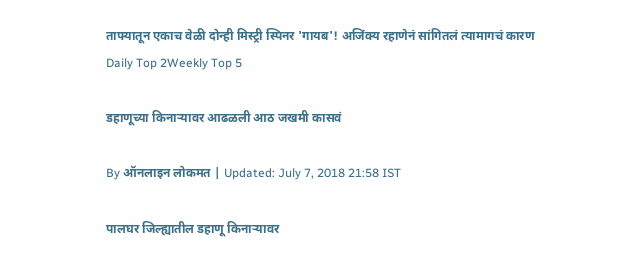ताफ्यातून एकाच वेळी दोन्ही मिस्ट्री स्पिनर 'गायब'! अजिंक्य रहाणेनं सांगितलं त्यामागचं कारण
Daily Top 2Weekly Top 5

डहाणूच्या किनाऱ्यावर आढळली आठ जखमी कासवं

By ऑनलाइन लोकमत | Updated: July 7, 2018 21:58 IST

पालघर जिल्ह्यातील डहाणू किनाऱ्यावर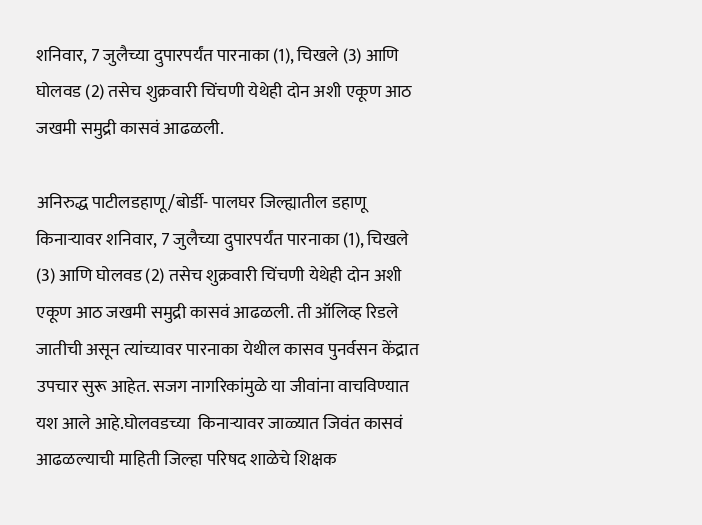शनिवार, 7 जुलैच्या दुपारपर्यंत पारनाका (1), चिखले (3) आणि घोलवड (2) तसेच शुक्रवारी चिंचणी येथेही दोन अशी एकूण आठ जखमी समुद्री कासवं आढळली.

अनिरुद्ध पाटीलडहाणू/बोर्डी- पालघर जिल्ह्यातील डहाणू किनाऱ्यावर शनिवार, 7 जुलैच्या दुपारपर्यंत पारनाका (1), चिखले (3) आणि घोलवड (2) तसेच शुक्रवारी चिंचणी येथेही दोन अशी एकूण आठ जखमी समुद्री कासवं आढळली. ती ऑलिव्ह रिडले जातीची असून त्यांच्यावर पारनाका येथील कासव पुनर्वसन केंद्रात उपचार सुरू आहेत. सजग नागरिकांमुळे या जीवांना वाचविण्यात यश आले आहे.घोलवडच्या  किनाऱ्यावर जाळ्यात जिवंत कासवं आढळल्याची माहिती जिल्हा परिषद शाळेचे शिक्षक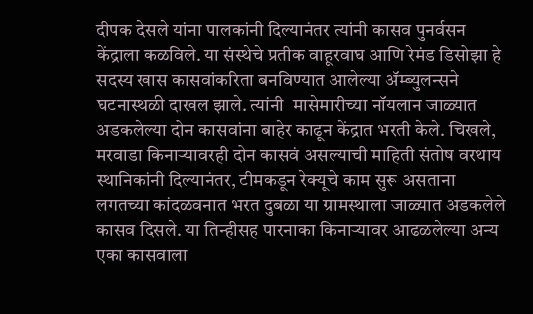दीपक देसले यांना पालकांनी दिल्यानंतर त्यांनी कासव पुनर्वसन केंद्राला कळविले. या संस्थेचे प्रतीक वाहूरवाघ आणि रेमंड डिसोझा हे सदस्य खास कासवांकरिता बनविण्यात आलेल्या ॲम्ब्युलन्सने घटनास्थळी दाखल झाले. त्यांनी  मासेमारीच्या नॉयलान जाळ्यात अडकलेल्या दोन कासवांना बाहेर काढून केंद्रात भरती केले. चिखले, मरवाडा किनाऱ्यावरही दोन कासवं असल्याची माहिती संतोष वरथाय  स्थानिकांनी दिल्यानंतर, टीमकडून रेक्यूचे काम सुरू असताना लगतच्या कांदळवनात भरत दुबळा या ग्रामस्थाला जाळ्यात अडकलेले कासव दिसले. या तिन्हीसह पारनाका किनाऱ्यावर आढळलेल्या अन्य एका कासवाला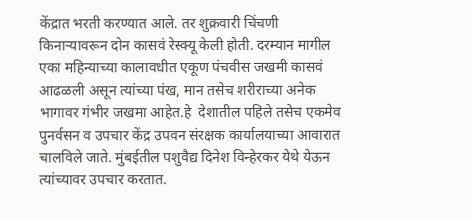केंद्रात भरती करण्यात आले. तर शुक्रवारी चिंचणी किनाऱ्यावरून दोन कासवं रेस्क्यू केली होती. दरम्यान मागील एका महिन्याच्या कालावधीत एकूण पंचवीस जखमी कासवं आढळली असून त्यांच्या पंख, मान तसेच शरीराच्या अनेक भागावर गंभीर जखमा आहेत.हे  देशातील पहिले तसेच एकमेव पुनर्वसन व उपचार केंद्र उपवन संरक्षक कार्यालयाच्या आवारात चालविले जाते. मुंबईतील पशुवैद्य दिनेश विन्हेरकर येथे येऊन त्यांच्यावर उपचार करतात.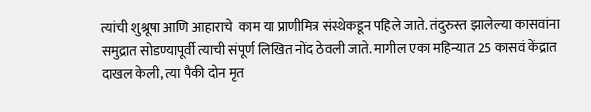त्यांची शुश्रूषा आणि आहाराचे  काम या प्राणीमित्र संस्थेकडून पहिले जाते. तंदुरुस्त झालेल्या कासवांना समुद्रात सोडण्यापूर्वी त्याची संपूर्ण लिखित नोंद ठेवली जाते. मागील एका महिन्यात 25 कासवं केंद्रात दाखल केली, त्या पैकी दोन मृत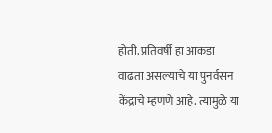होती. प्रतिवर्षी हा आकडा वाढता असल्याचे या पुनर्वसन केंद्राचे म्हणणे आहे. त्यामुळे या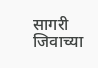सागरी जिवाच्या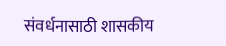संवर्धनासाठी शासकीय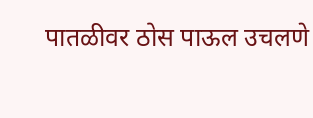पातळीवर ठोस पाऊल उचलणे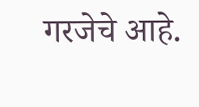गरजेचे आहे.